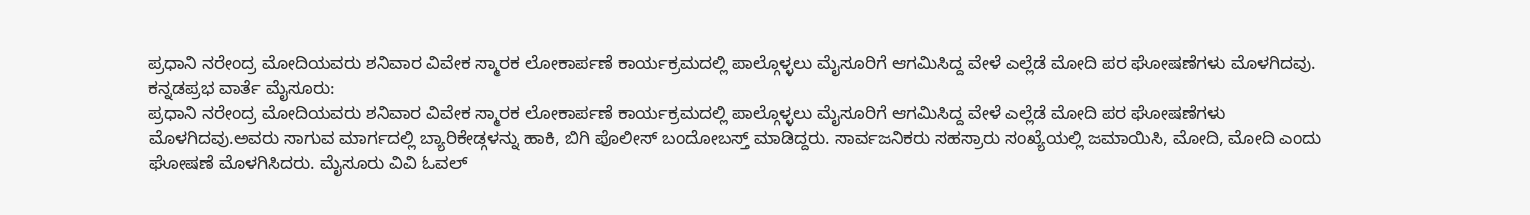ಪ್ರಧಾನಿ ನರೇಂದ್ರ ಮೋದಿಯವರು ಶನಿವಾರ ವಿವೇಕ ಸ್ಮಾರಕ ಲೋಕಾರ್ಪಣೆ ಕಾರ್ಯಕ್ರಮದಲ್ಲಿ ಪಾಲ್ಗೊಳ್ಳಲು ಮೈಸೂರಿಗೆ ಆಗಮಿಸಿದ್ದ ವೇಳೆ ಎಲ್ಲೆಡೆ ಮೋದಿ ಪರ ಘೋಷಣೆಗಳು ಮೊಳಗಿದವು.
ಕನ್ನಡಪ್ರಭ ವಾರ್ತೆ ಮೈಸೂರು:
ಪ್ರಧಾನಿ ನರೇಂದ್ರ ಮೋದಿಯವರು ಶನಿವಾರ ವಿವೇಕ ಸ್ಮಾರಕ ಲೋಕಾರ್ಪಣೆ ಕಾರ್ಯಕ್ರಮದಲ್ಲಿ ಪಾಲ್ಗೊಳ್ಳಲು ಮೈಸೂರಿಗೆ ಆಗಮಿಸಿದ್ದ ವೇಳೆ ಎಲ್ಲೆಡೆ ಮೋದಿ ಪರ ಘೋಷಣೆಗಳು ಮೊಳಗಿದವು.ಅವರು ಸಾಗುವ ಮಾರ್ಗದಲ್ಲಿ ಬ್ಯಾರಿಕೇಡ್ಗಳನ್ನು ಹಾಕಿ, ಬಿಗಿ ಪೊಲೀಸ್ ಬಂದೋಬಸ್ತ್ ಮಾಡಿದ್ದರು. ಸಾರ್ವಜನಿಕರು ಸಹಸ್ರಾರು ಸಂಖ್ಯೆಯಲ್ಲಿ ಜಮಾಯಿಸಿ, ಮೋದಿ, ಮೋದಿ ಎಂದು ಘೋಷಣೆ ಮೊಳಗಿಸಿದರು. ಮೈಸೂರು ವಿವಿ ಓವಲ್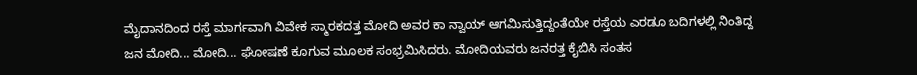ಮೈದಾನದಿಂದ ರಸ್ತೆ ಮಾರ್ಗವಾಗಿ ವಿವೇಕ ಸ್ಮಾರಕದತ್ತ ಮೋದಿ ಅವರ ಕಾ ನ್ವಾಯ್ ಆಗಮಿಸುತ್ತಿದ್ದಂತೆಯೇ ರಸ್ತೆಯ ಎರಡೂ ಬದಿಗಳಲ್ಲಿ ನಿಂತಿದ್ದ ಜನ ಮೋದಿ... ಮೋದಿ... ಘೋಷಣೆ ಕೂಗುವ ಮೂಲಕ ಸಂಭ್ರಮಿಸಿದರು. ಮೋದಿಯವರು ಜನರತ್ತ ಕೈಬಿಸಿ ಸಂತಸ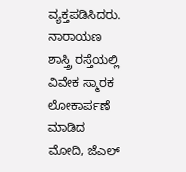ವ್ಯಕ್ತಪಡಿಸಿದರು.
ನಾರಾಯಣ ಶಾಸ್ತ್ರಿ ರಸ್ತೆಯಲ್ಲಿ ವಿವೇಕ ಸ್ಮಾರಕ ಲೋಕಾರ್ಪಣೆ ಮಾಡಿದ ಮೋದಿ, ಜೆಎಲ್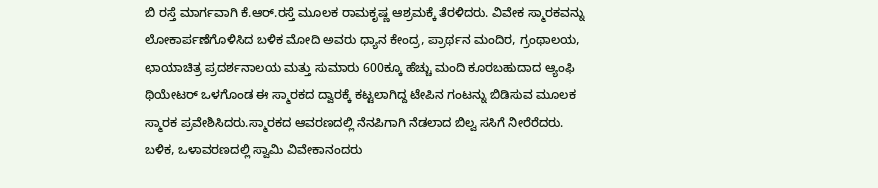ಬಿ ರಸ್ತೆ ಮಾರ್ಗವಾಗಿ ಕೆ.ಆರ್.ರಸ್ತೆ ಮೂಲಕ ರಾಮಕೃಷ್ಣ ಆಶ್ರಮಕ್ಕೆ ತೆರಳಿದರು. ವಿವೇಕ ಸ್ಮಾರಕವನ್ನು ಲೋಕಾರ್ಪಣೆಗೊಳಿಸಿದ ಬಳಿಕ ಮೋದಿ ಅವರು ಧ್ಯಾನ ಕೇಂದ್ರ, ಪ್ರಾರ್ಥನ ಮಂದಿರ, ಗ್ರಂಥಾಲಯ, ಛಾಯಾಚಿತ್ರ ಪ್ರದರ್ಶನಾಲಯ ಮತ್ತು ಸುಮಾರು 600ಕ್ಕೂ ಹೆಚ್ಚು ಮಂದಿ ಕೂರಬಹುದಾದ ಆ್ಯಂಫಿ ಥಿಯೇಟರ್ ಒಳಗೊಂಡ ಈ ಸ್ಮಾರಕದ ದ್ವಾರಕ್ಕೆ ಕಟ್ಟಲಾಗಿದ್ದ ಟೇಪಿನ ಗಂಟನ್ನು ಬಿಡಿಸುವ ಮೂಲಕ ಸ್ಮಾರಕ ಪ್ರವೇಶಿಸಿದರು.ಸ್ಮಾರಕದ ಆವರಣದಲ್ಲಿ ನೆನಪಿಗಾಗಿ ನೆಡಲಾದ ಬಿಲ್ವ ಸಸಿಗೆ ನೀರೆರೆದರು. ಬಳಿಕ, ಒಳಾವರಣದಲ್ಲಿ ಸ್ವಾಮಿ ವಿವೇಕಾನಂದರು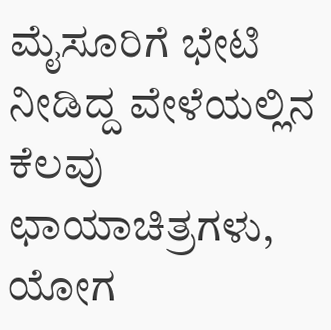ಮೈಸೂರಿಗೆ ಭೇಟಿ ನೀಡಿದ್ದ ವೇಳೆಯಲ್ಲಿನ ಕೆಲವು ಛಾಯಾಚಿತ್ರಗಳು, ಯೋಗ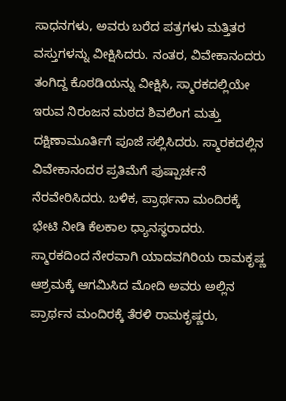ಸಾಧನಗಳು, ಅವರು ಬರೆದ ಪತ್ರಗಳು ಮತ್ತಿತರ ವಸ್ತುಗಳನ್ನು ವೀಕ್ಷಿಸಿದರು. ನಂತರ, ವಿವೇಕಾನಂದರು ತಂಗಿದ್ದ ಕೊಠಡಿಯನ್ನು ವೀಕ್ಷಿಸಿ, ಸ್ಮಾರಕದಲ್ಲಿಯೇ ಇರುವ ನಿರಂಜನ ಮಠದ ಶಿವಲಿಂಗ ಮತ್ತು ದಕ್ಷಿಣಾಮೂರ್ತಿಗೆ ಪೂಜೆ ಸಲ್ಲಿಸಿದರು. ಸ್ಮಾರಕದಲ್ಲಿನ ವಿವೇಕಾನಂದರ ಪ್ರತಿಮೆಗೆ ಪುಷ್ಪಾರ್ಚನೆ ನೆರವೇರಿಸಿದರು. ಬಳಿಕ, ಪ್ರಾರ್ಥನಾ ಮಂದಿರಕ್ಕೆ ಭೇಟಿ ನೀಡಿ ಕೆಲಕಾಲ ಧ್ಯಾನಸ್ಥರಾದರು.
ಸ್ಮಾರಕದಿಂದ ನೇರವಾಗಿ ಯಾದವಗಿರಿಯ ರಾಮಕೃಷ್ಣ ಆಶ್ರಮಕ್ಕೆ ಆಗಮಿಸಿದ ಮೋದಿ ಅವರು ಅಲ್ಲಿನ ಪ್ರಾರ್ಥನ ಮಂದಿರಕ್ಕೆ ತೆರಳಿ ರಾಮಕೃಷ್ಣರು,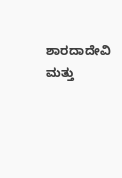ಶಾರದಾದೇವಿ ಮತ್ತು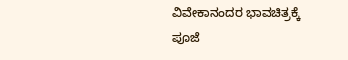ವಿವೇಕಾನಂದರ ಭಾವಚಿತ್ರಕ್ಕೆ ಪೂಜೆ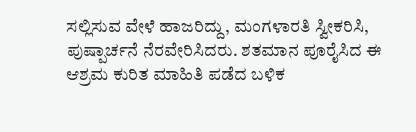ಸಲ್ಲಿಸುವ ವೇಳೆ ಹಾಜರಿದ್ದು, ಮಂಗಳಾರತಿ ಸ್ವೀಕರಿಸಿ, ಪುಷ್ಪಾರ್ಚನೆ ನೆರವೇರಿಸಿದರು. ಶತಮಾನ ಪೂರೈಸಿದ ಈ ಆಶ್ರಮ ಕುರಿತ ಮಾಹಿತಿ ಪಡೆದ ಬಳಿಕ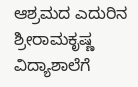ಆಶ್ರಮದ ಎದುರಿನ ಶ್ರೀರಾಮಕೃಷ್ಣ ವಿದ್ಯಾಶಾಲೆಗೆ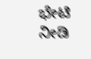ಭೇಟಿ ನೀಡಿ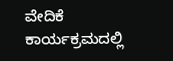ವೇದಿಕೆ ಕಾರ್ಯಕ್ರಮದಲ್ಲಿ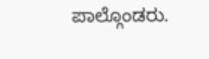ಪಾಲ್ಗೊಂಡರು.